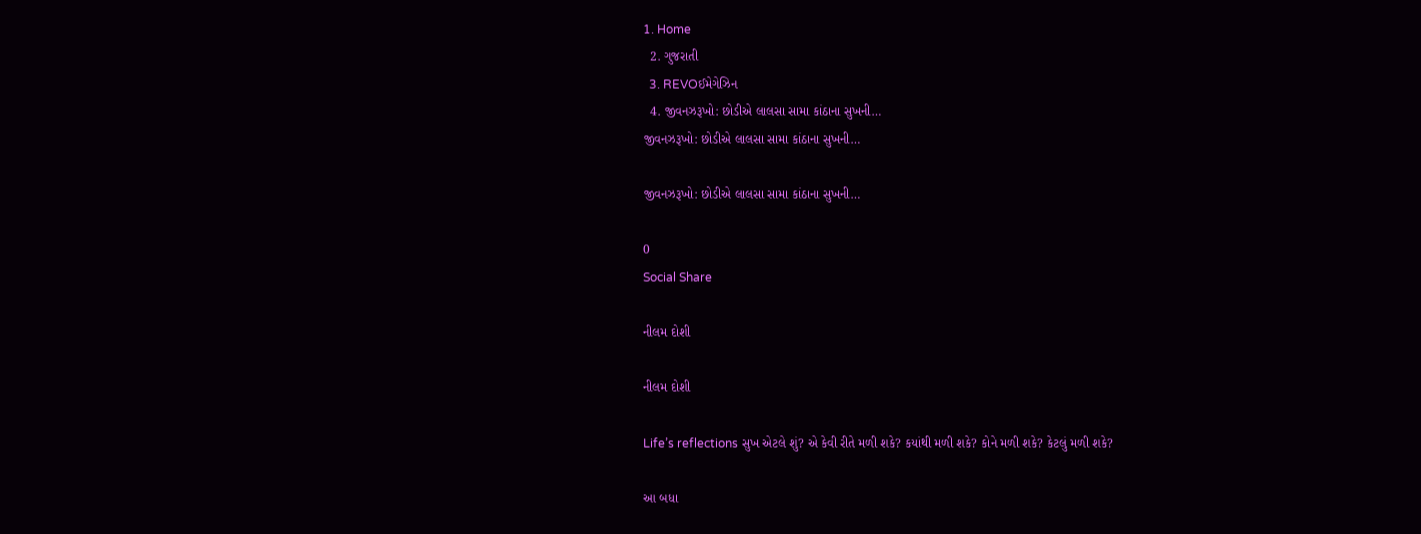1. Home
  2. ગુજરાતી
  3. REVOઈમેગેઝિન
  4. જીવનઝરૂખો: છોડીએ લાલસા સામા કાંઠાના સુખની…
જીવનઝરૂખો: છોડીએ લાલસા સામા કાંઠાના સુખની…

જીવનઝરૂખો: છોડીએ લાલસા સામા કાંઠાના સુખની…

0
Social Share

નીલમ દોશી

નીલમ દોશી

Life’s reflections સુખ એટલે શું? એ કેવી રીતે મળી શકે? કયાંથી મળી શકે? કોને મળી શકે? કેટલું મળી શકે?

આ બધા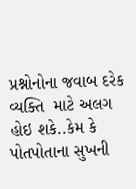પ્રશ્નોનોના જવાબ દરેક  વ્યક્તિ  માટે અલગ હોઇ શકે..કેમ કે   પોતપોતાના સુખની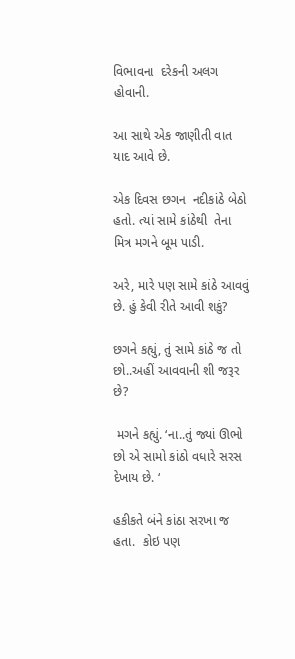વિભાવના  દરેકની અલગ હોવાની.

આ સાથે એક જાણીતી વાત  યાદ આવે છે.

એક દિવસ છગન  નદીકાંઠે બેઠો હતો. ત્યાં સામે કાંઠેથી  તેના મિત્ર મગને બૂમ પાડી.

અરે, મારે પણ સામે કાંઠે આવવું છે. હું કેવી રીતે આવી શકું?

છગને કહ્યું, તું સામે કાંઠે જ તો છો..અહીં આવવાની શી જરૂર છે?

 મગને કહ્યું. ‘ના..તું જ્યાં ઊભો છો એ સામો કાંઠો વધારે સરસ દેખાય છે. ‘

હકીકતે બંને કાંઠા સરખા જ હતા.  કોઇ પણ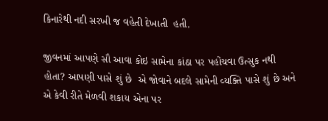કિનારેથી નદી સરખી જ વહેતી દેખાતી  હતી.

જીવનમાં આપણે સૌ આવા કોઇ સામેના કાંઠા પર પહોંચવા ઉત્સુક નથી હોતા? આપણી પાસે શું છે  એ જોવાને બદલે સામેની વ્યક્તિ પાસે શું છે અને એ કેવી રીતે મેળવી શકાય એના પર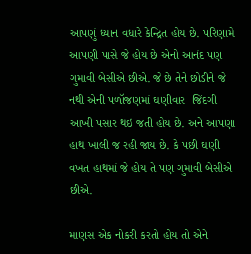આપણું ધ્યાન વધારે કેન્દ્રિત હોય છે. પરિણામે આપણી પાસે જે હોય છે એનો આનંદ પણ ગુમાવી બેસીએ છીએ. જે છે તેને છોડીને જે નથી એની પળૉજણમાં ઘણીવાર  જિંદગી આખી પસાર થઇ જતી હોય છે. અને આપણા હાથ ખાલી જ રહી જાય છે. કે પછી ઘણી વખત હાથમાં જે હોય તે પણ ગુમાવી બેસીએ છીએ.

માણસ એક નોકરી કરતો હોય તો એને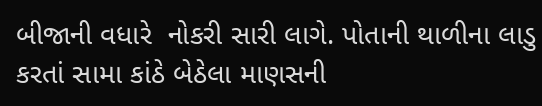બીજાની વધારે  નોકરી સારી લાગે. પોતાની થાળીના લાડુ કરતાં સામા કાંઠે બેઠેલા માણસની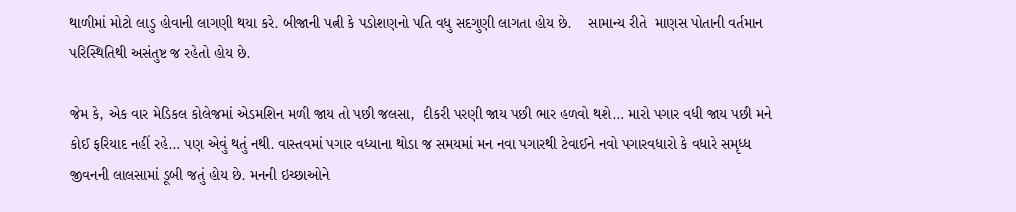થાળીમાં મોટો લાડુ હોવાની લાગણી થયા કરે. બીજાની પત્ની કે પડોશણનો પતિ વધુ સદગુણી લાગતા હોય છે.    સામાન્ય રીતે  માણસ પોતાની વર્તમાન પરિસ્થિતિથી અસંતુષ્ટ જ રહેતો હોય છે.

જેમ કે, એક વાર મેડિકલ કોલેજમાં એડમશિન મળી જાય તો પછી જલસા,  દીકરી પરણી જાય પછી ભાર હળવો થશે… મારો પગાર વધી જાય પછી મને કોઈ ફરિયાદ નહીં રહે… પણ એવું થતું નથી. વાસ્તવમાં પગાર વધ્યાના થોડા જ સમયમાં મન નવા પગારથી ટેવાઈને નવો પગારવધારો કે વધારે સમૃધ્ધ  જીવનની લાલસામાં ડૂબી જતું હોય છે. મનની ઇચ્છાઓને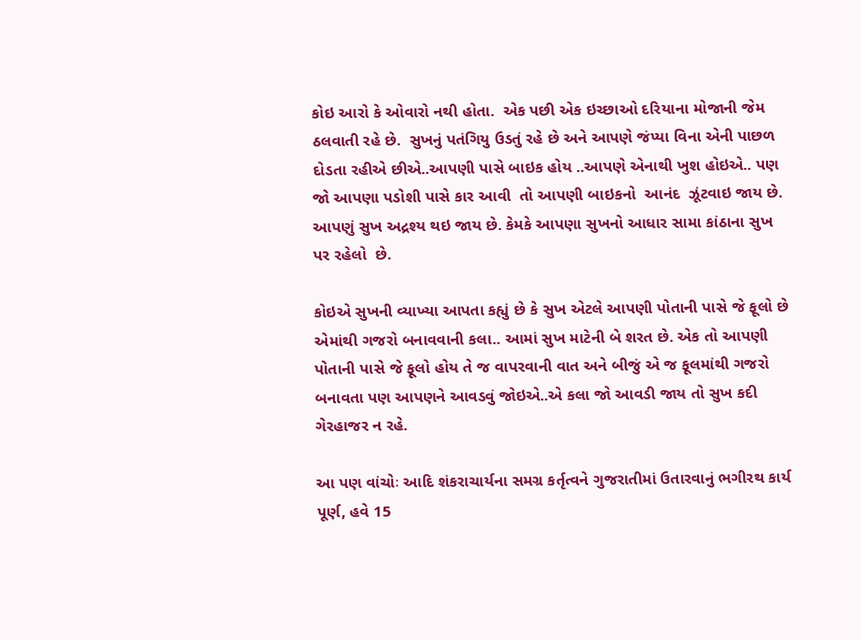કોઇ આરો કે ઓવારો નથી હોતા.  એક પછી એક ઇચ્છાઓ દરિયાના મોજાની જેમ ઠલવાતી રહે છે.  સુખનું પતંગિયુ ઉડતું રહે છે અને આપણે જંપ્યા વિના એની પાછળ દોડતા રહીએ છીએ..આપણી પાસે બાઇક હોય ..આપણે એનાથી ખુશ હોઇએ.. પણ જો આપણા પડોશી પાસે કાર આવી  તો આપણી બાઇકનો  આનંદ  ઝૂંટવાઇ જાય છે. આપણું સુખ અદ્રશ્ય થઇ જાય છે. કેમકે આપણા સુખનો આધાર સામા કાંઠાના સુખ પર રહેલો  છે.

કોઇએ સુખની વ્યાખ્યા આપતા કહ્યું છે કે સુખ એટલે આપણી પોતાની પાસે જે ફૂલો છે એમાંથી ગજરો બનાવવાની કલા.. આમાં સુખ માટેની બે શરત છે. એક તો આપણી પોતાની પાસે જે ફૂલો હોય તે જ વાપરવાની વાત અને બીજું એ જ ફૂલમાંથી ગજરો બનાવતા પણ આપણને આવડવું જોઇએ..એ કલા જો આવડી જાય તો સુખ કદી ગેરહાજર ન રહે.

આ પણ વાંચોઃ આદિ શંકરાચાર્યના સમગ્ર કર્તૃત્વને ગુજરાતીમાં ઉતારવાનું ભગીરથ કાર્ય પૂર્ણ, હવે 15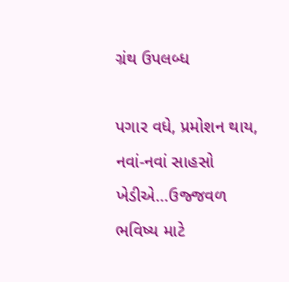ગ્રંથ ઉપલબ્ધ

પગાર વધે, પ્રમોશન થાય, નવાં-નવાં સાહસો ખેડીએ…ઉજ્જવળ ભવિષ્ય માટે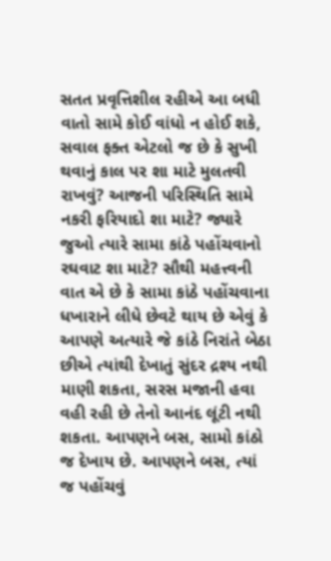સતત પ્રવૃત્તિશીલ રહીએ આ બધી વાતો સામે કોઈ વાંધો ન હોઈ શકે, સવાલ ફક્ત એટલો જ છે કે સુખી થવાનું કાલ પર શા માટે મુલતવી રાખવું? આજની પરિસ્થિતિ સામે નકરી ફરિયાદો શા માટે? જ્યારે જુઓ ત્યારે સામા કાંઠે પહોંચવાનો રઘવાટ શા માટે? સૌથી મહત્ત્વની વાત એ છે કે સામા કાંઠે પહોંચવાના ધખારાને લીધે છેવટે થાય છે એવું કે આપણે અત્યારે જે કાંઠે નિરાંતે બેઠા છીએ ત્યાંથી દેખાતું સુંદર દ્રશ્ય નથી માણી શકતા, સરસ મજાની હવા વહી રહી છે તેનો આનંદ લૂંટી નથી શકતા. આપણને બસ, સામો કાંઠો જ દેખાય છે. આપણને બસ, ત્યાં જ પહોંચવું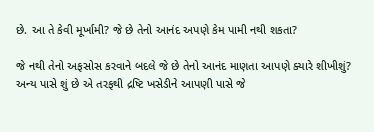છે. આ તે કેવી મૂર્ખામી? જે છે તેનો આનંદ અપણે કેમ પામી નથી શકતા?

જે નથી તેનો અફસોસ કરવાને બદલે જે છે તેનો આનંદ માણતા આપણે ક્યારે શીખીશું? અન્ય પાસે શું છે એ તરફથી દ્રષ્ટિ ખસેડીને આપણી પાસે જે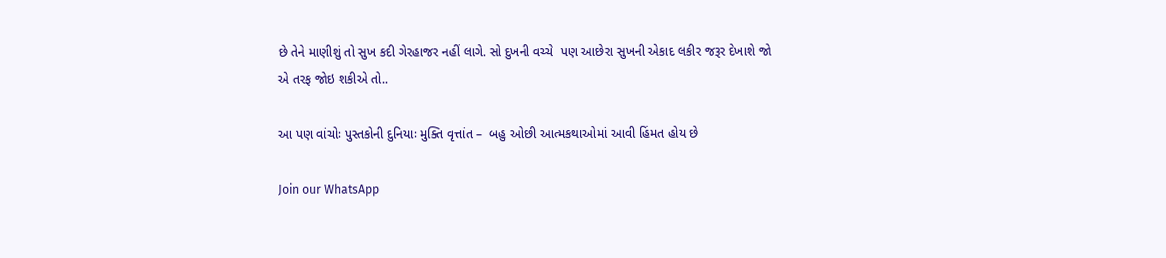છે તેને માણીશું તો સુખ કદી ગેરહાજર નહીં લાગે. સો દુખની વચ્ચે  પણ આછેરા સુખની એકાદ લકીર જરૂર દેખાશે જો એ તરફ જોઇ શકીએ તો..

આ પણ વાંચોઃ પુસ્તકોની દુનિયાઃ મુક્તિ વૃત્તાંત –  બહુ ઓછી આત્મકથાઓમાં આવી હિંમત હોય છે

Join our WhatsApp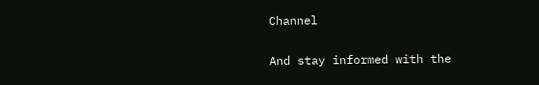Channel

And stay informed with the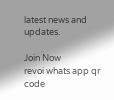latest news and updates.

Join Now
revoi whats app qr code